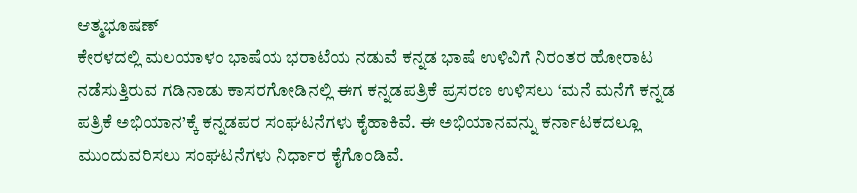ಆತ್ಮಭೂಷಣ್
ಕೇರಳದಲ್ಲಿ ಮಲಯಾಳಂ ಭಾಷೆಯ ಭರಾಟೆಯ ನಡುವೆ ಕನ್ನಡ ಭಾಷೆ ಉಳಿವಿಗೆ ನಿರಂತರ ಹೋರಾಟ ನಡೆಸುತ್ತಿರುವ ಗಡಿನಾಡು ಕಾಸರಗೋಡಿನಲ್ಲಿ ಈಗ ಕನ್ನಡಪತ್ರಿಕೆ ಪ್ರಸರಣ ಉಳಿಸಲು ‘ಮನೆ ಮನೆಗೆ ಕನ್ನಡ ಪತ್ರಿಕೆ ಅಭಿಯಾನ’ಕ್ಕೆ ಕನ್ನಡಪರ ಸಂಘಟನೆಗಳು ಕೈಹಾಕಿವೆ. ಈ ಅಭಿಯಾನವನ್ನು ಕರ್ನಾಟಕದಲ್ಲೂ ಮುಂದುವರಿಸಲು ಸಂಘಟನೆಗಳು ನಿರ್ಧಾರ ಕೈಗೊಂಡಿವೆ.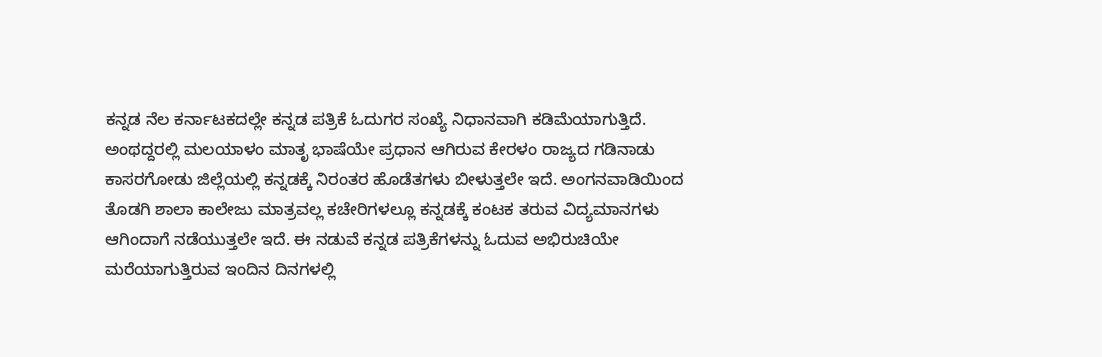ಕನ್ನಡ ನೆಲ ಕರ್ನಾಟಕದಲ್ಲೇ ಕನ್ನಡ ಪತ್ರಿಕೆ ಓದುಗರ ಸಂಖ್ಯೆ ನಿಧಾನವಾಗಿ ಕಡಿಮೆಯಾಗುತ್ತಿದೆ. ಅಂಥದ್ದರಲ್ಲಿ ಮಲಯಾಳಂ ಮಾತೃ ಭಾಷೆಯೇ ಪ್ರಧಾನ ಆಗಿರುವ ಕೇರಳಂ ರಾಜ್ಯದ ಗಡಿನಾಡು ಕಾಸರಗೋಡು ಜಿಲ್ಲೆಯಲ್ಲಿ ಕನ್ನಡಕ್ಕೆ ನಿರಂತರ ಹೊಡೆತಗಳು ಬೀಳುತ್ತಲೇ ಇದೆ. ಅಂಗನವಾಡಿಯಿಂದ ತೊಡಗಿ ಶಾಲಾ ಕಾಲೇಜು ಮಾತ್ರವಲ್ಲ ಕಚೇರಿಗಳಲ್ಲೂ ಕನ್ನಡಕ್ಕೆ ಕಂಟಕ ತರುವ ವಿದ್ಯಮಾನಗಳು ಆಗಿಂದಾಗೆ ನಡೆಯುತ್ತಲೇ ಇದೆ. ಈ ನಡುವೆ ಕನ್ನಡ ಪತ್ರಿಕೆಗಳನ್ನು ಓದುವ ಅಭಿರುಚಿಯೇ ಮರೆಯಾಗುತ್ತಿರುವ ಇಂದಿನ ದಿನಗಳಲ್ಲಿ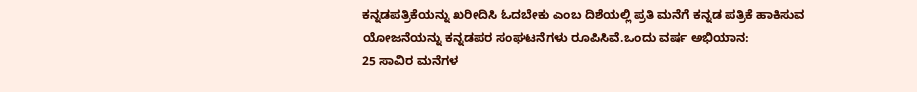ಕನ್ನಡಪತ್ರಿಕೆಯನ್ನು ಖರೀದಿಸಿ ಓದಬೇಕು ಎಂಬ ದಿಶೆಯಲ್ಲಿ ಪ್ರತಿ ಮನೆಗೆ ಕನ್ನಡ ಪತ್ರಿಕೆ ಹಾಕಿಸುವ ಯೋಜನೆಯನ್ನು ಕನ್ನಡಪರ ಸಂಘಟನೆಗಳು ರೂಪಿಸಿವೆ.ಒಂದು ವರ್ಷ ಅಭಿಯಾನ:
25 ಸಾವಿರ ಮನೆಗಳ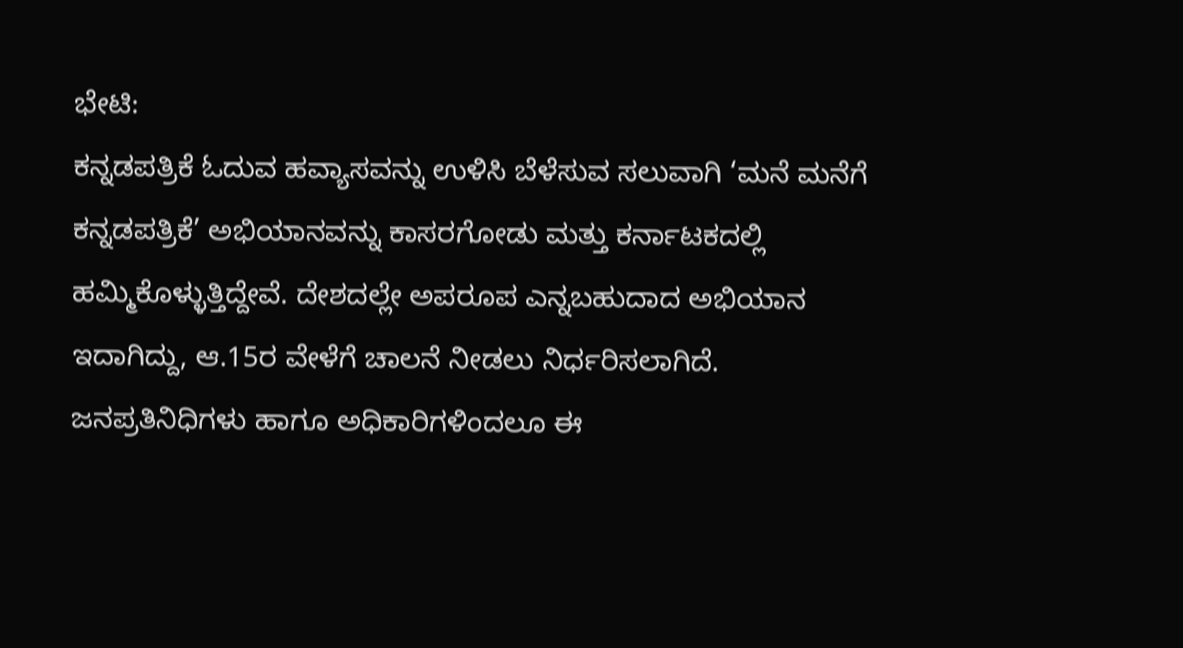ಭೇಟಿ:
ಕನ್ನಡಪತ್ರಿಕೆ ಓದುವ ಹವ್ಯಾಸವನ್ನು ಉಳಿಸಿ ಬೆಳೆಸುವ ಸಲುವಾಗಿ ‘ಮನೆ ಮನೆಗೆ ಕನ್ನಡಪತ್ರಿಕೆ’ ಅಭಿಯಾನವನ್ನು ಕಾಸರಗೋಡು ಮತ್ತು ಕರ್ನಾಟಕದಲ್ಲಿ ಹಮ್ಮಿಕೊಳ್ಳುತ್ತಿದ್ದೇವೆ. ದೇಶದಲ್ಲೇ ಅಪರೂಪ ಎನ್ನಬಹುದಾದ ಅಭಿಯಾನ ಇದಾಗಿದ್ದು, ಆ.15ರ ವೇಳೆಗೆ ಚಾಲನೆ ನೀಡಲು ನಿರ್ಧರಿಸಲಾಗಿದೆ. ಜನಪ್ರತಿನಿಧಿಗಳು ಹಾಗೂ ಅಧಿಕಾರಿಗಳಿಂದಲೂ ಈ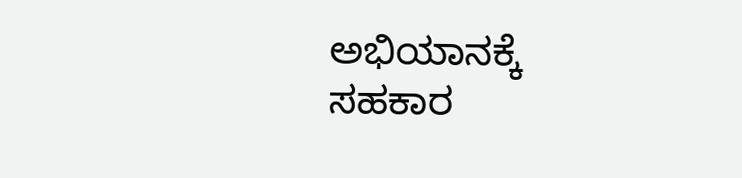ಅಭಿಯಾನಕ್ಕೆ ಸಹಕಾರ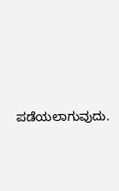ಪಡೆಯಲಾಗುವುದು.